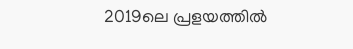2019ലെ പ്രളയത്തില്‍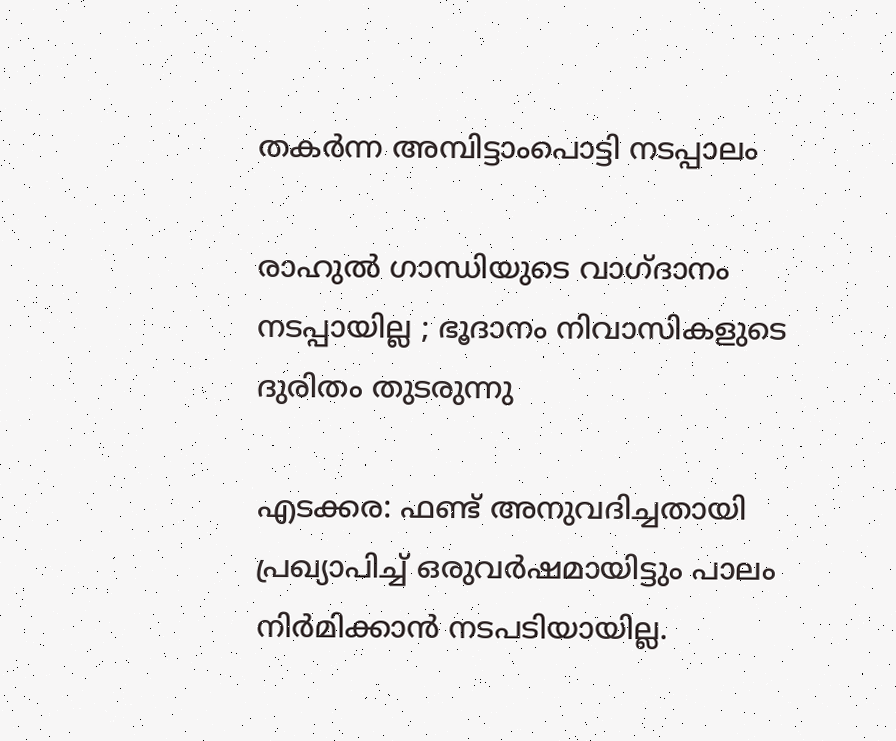തകര്‍ന്ന അമ്പിട്ടാംപൊട്ടി നടപ്പാലം

രാഹുല്‍ ഗാന്ധിയുടെ വാഗ്ദാനം നടപ്പായില്ല ; ഭൂദാനം നിവാസികളുടെ ദുരിതം തുടരുന്നു

എടക്കര: ഫണ്ട് അനുവദിച്ചതായി പ്രഖ്യാപിച്ച് ഒരുവര്‍ഷമായിട്ടും പാലം നിര്‍മിക്കാന്‍ നടപടിയായില്ല.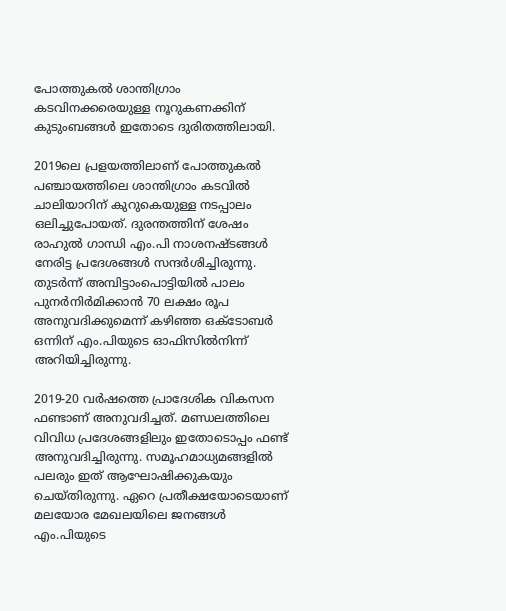പോത്തുകല്‍ ശാന്തിഗ്രാം കടവിനക്കരെയുള്ള നൂറുകണക്കിന് കുടുംബങ്ങള്‍ ഇതോടെ ദുരിതത്തിലായി.

2019ലെ പ്രളയത്തിലാണ് പോത്തുകല്‍ പഞ്ചായത്തിലെ ശാന്തിഗ്രാം കടവില്‍ ചാലിയാറിന് കുറുകെയുള്ള നടപ്പാലം ഒലിച്ചുപോയത്. ദുരന്തത്തിന് ശേഷം രാഹുല്‍ ഗാന്ധി എം.പി നാശനഷ്ടങ്ങള്‍ നേരിട്ട പ്രദേശങ്ങള്‍ സന്ദര്‍ശിച്ചിരുന്നു. തുടര്‍ന്ന് അമ്പിട്ടാംപൊട്ടിയില്‍ പാലം പുനര്‍നിര്‍മിക്കാന്‍ 70 ലക്ഷം രൂപ അനുവദിക്കുമെന്ന് കഴിഞ്ഞ ഒക്ടോബര്‍ ഒന്നിന് എം.പിയുടെ ഓഫിസില്‍നിന്ന് അറിയിച്ചിരുന്നു.

2019-20 വര്‍ഷത്തെ പ്രാദേശിക വികസന ഫണ്ടാണ് അനുവദിച്ചത്. മണ്ഡലത്തിലെ വിവിധ പ്രദേശങ്ങളിലും ഇതോടൊപ്പം ഫണ്ട് അനുവദിച്ചിരുന്നു. സമൂഹമാധ്യമങ്ങളിൽ പലരും ഇത് ആഘോഷിക്കുകയും ചെയ്തിരുന്നു. ഏറെ പ്രതീക്ഷയോടെയാണ് മലയോര മേഖലയിലെ ജനങ്ങള്‍ എം.പിയുടെ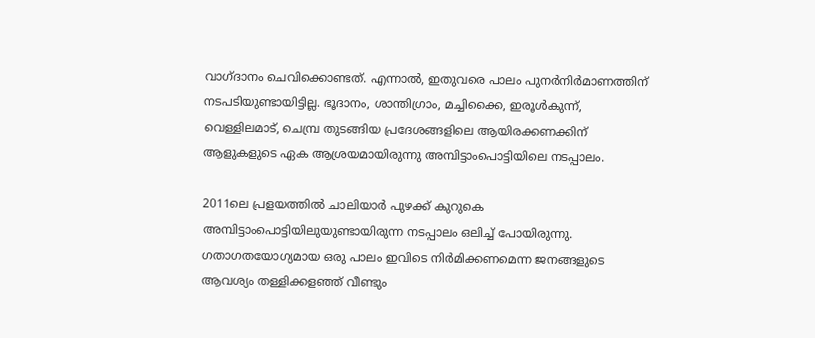വാഗ്ദാനം ചെവിക്കൊണ്ടത്. എന്നാല്‍, ഇതുവരെ പാലം പുനര്‍നിർമാണത്തിന് നടപടിയുണ്ടായിട്ടില്ല. ഭൂദാനം, ശാന്തിഗ്രാം, മച്ചിക്കൈ, ഇരൂള്‍കുന്ന്, വെള്ളിലമാട്, ചെമ്പ്ര തുടങ്ങിയ പ്രദേശങ്ങളിലെ ആയിരക്കണക്കിന് ആളുകളുടെ ഏക ആശ്രയമായിരുന്നു അമ്പിട്ടാംപൊട്ടിയിലെ നടപ്പാലം.

2011ലെ പ്രളയത്തില്‍ ചാലിയാര്‍ പുഴക്ക് കുറുകെ അമ്പിട്ടാംപൊട്ടിയിലുയുണ്ടായിരുന്ന നടപ്പാലം ഒലിച്ച് പോയിരുന്നു. ഗതാഗതയോഗ്യമായ ഒരു പാലം ഇവിടെ നിര്‍മിക്കണമെന്ന ജനങ്ങളുടെ ആവശ്യം തള്ളിക്കളഞ്ഞ് വീണ്ടും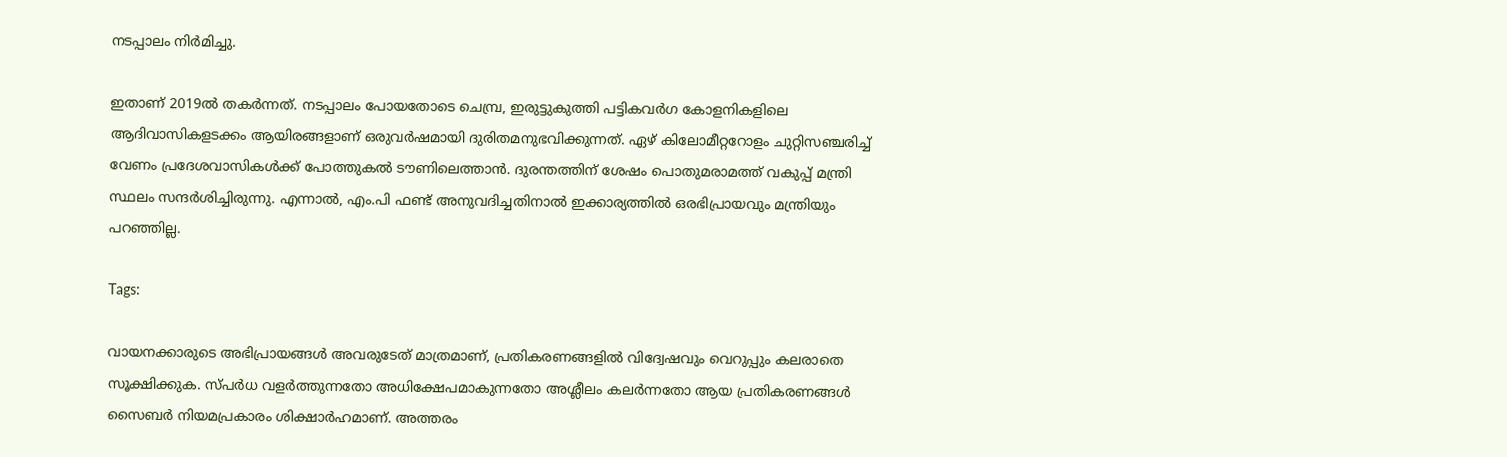നടപ്പാലം നിര്‍മിച്ചു.

ഇതാണ് 2019ല്‍ തകര്‍ന്നത്. നടപ്പാലം പോയതോടെ ചെമ്പ്ര, ഇരുട്ടുകുത്തി പട്ടികവര്‍ഗ കോളനികളിലെ ആദിവാസികളടക്കം ആയിരങ്ങളാണ് ഒരുവര്‍ഷമായി ദുരിതമനുഭവിക്കുന്നത്. ഏഴ് കിലോമീറ്ററോളം ചുറ്റിസഞ്ചരിച്ച് വേണം പ്രദേശവാസികള്‍ക്ക് പോത്തുകല്‍ ടൗണിലെത്താന്‍. ദുരന്തത്തിന് ശേഷം പൊതുമരാമത്ത് വകുപ്പ് മന്ത്രി സ്ഥലം സന്ദര്‍ശിച്ചിരുന്നു. എന്നാല്‍, എം.പി ഫണ്ട് അനുവദിച്ചതിനാല്‍ ഇക്കാര്യത്തില്‍ ഒരഭിപ്രായവും മന്ത്രിയും പറഞ്ഞില്ല.

Tags:

വായനക്കാരുടെ അഭിപ്രായങ്ങള്‍ അവരുടേത് മാത്രമാണ്, പ്രതികരണങ്ങളിൽ വിദ്വേഷവും വെറുപ്പും കലരാതെ സൂക്ഷിക്കുക. സ്പർധ വളർത്തുന്നതോ അധിക്ഷേപമാകുന്നതോ അശ്ലീലം കലർന്നതോ ആയ പ്രതികരണങ്ങൾ സൈബർ നിയമപ്രകാരം ശിക്ഷാർഹമാണ്. അത്തരം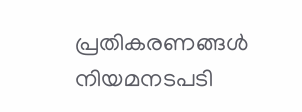പ്രതികരണങ്ങൾ നിയമനടപടി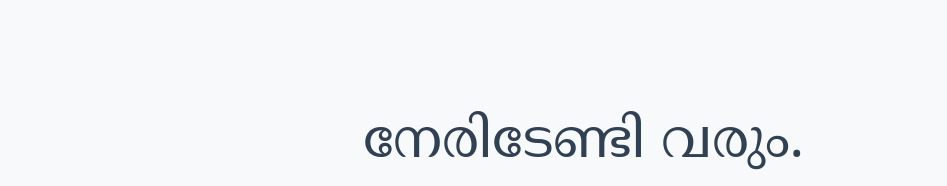നേരിടേണ്ടി വരും.